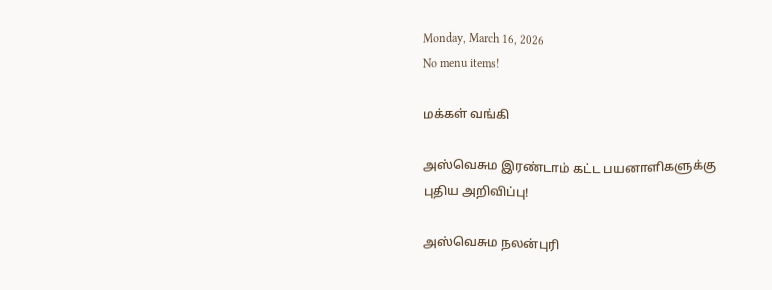Monday, March 16, 2026
No menu items!

மக்கள் வங்கி

அஸ்வெசும இரண்டாம் கட்ட பயனாளிகளுக்கு புதிய அறிவிப்பு!

அஸ்வெசும நலன்புரி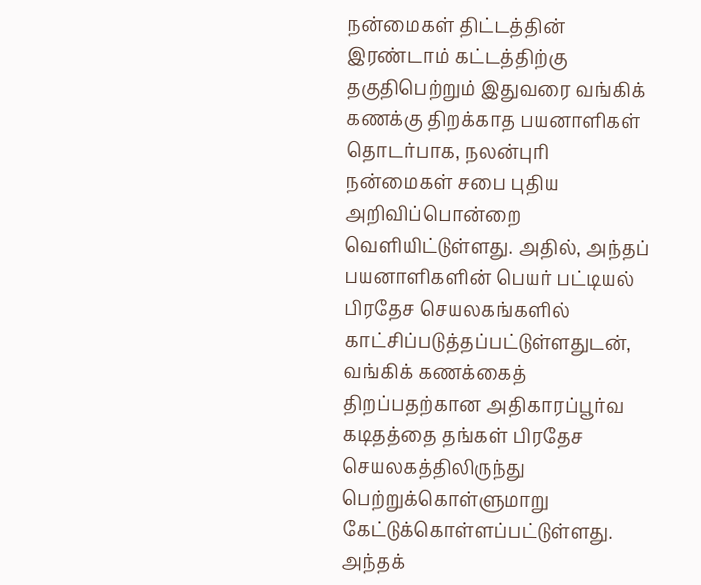நன்மைகள் திட்டத்தின் இரண்டாம் கட்டத்திற்கு தகுதிபெற்றும் இதுவரை வங்கிக் கணக்கு திறக்காத பயனாளிகள் தொடர்பாக, நலன்புரி நன்மைகள் சபை புதிய அறிவிப்பொன்றை வெளியிட்டுள்ளது. அதில், அந்தப் பயனாளிகளின் பெயர் பட்டியல் பிரதேச செயலகங்களில் காட்சிப்படுத்தப்பட்டுள்ளதுடன், வங்கிக் கணக்கைத் திறப்பதற்கான அதிகாரப்பூர்வ கடிதத்தை தங்கள் பிரதேச செயலகத்திலிருந்து பெற்றுக்கொள்ளுமாறு கேட்டுக்கொள்ளப்பட்டுள்ளது. அந்தக்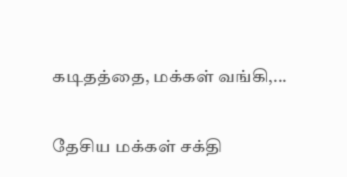கடிதத்தை, மக்கள் வங்கி,...

தேசிய மக்கள் சக்தி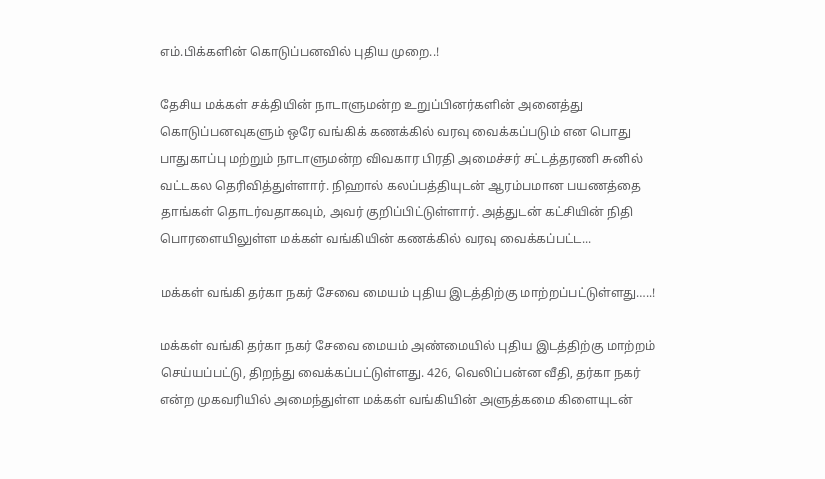எம்.பிக்களின் கொடுப்பனவில் புதிய முறை..!

தேசிய மக்கள் சக்தியின் நாடாளுமன்ற உறுப்பினர்களின் அனைத்து கொடுப்பனவுகளும் ஒரே வங்கிக் கணக்கில் வரவு வைக்கப்படும் என பொது பாதுகாப்பு மற்றும் நாடாளுமன்ற விவகார பிரதி அமைச்சர் சட்டத்தரணி சுனில் வட்டகல தெரிவித்துள்ளார். நிஹால் கலப்பத்தியுடன் ஆரம்பமான பயணத்தை தாங்கள் தொடர்வதாகவும், அவர் குறிப்பிட்டுள்ளார். அத்துடன் கட்சியின் நிதி பொரளையிலுள்ள மக்கள் வங்கியின் கணக்கில் வரவு வைக்கப்பட்ட...

மக்கள் வங்கி தர்கா நகர் சேவை மையம் புதிய இடத்திற்கு மாற்றப்பட்டுள்ளது…..!

மக்கள் வங்கி தர்கா நகர் சேவை மையம் அண்மையில் புதிய இடத்திற்கு மாற்றம் செய்யப்பட்டு, திறந்து வைக்கப்பட்டுள்ளது. 426, வெலிப்பன்ன வீதி, தர்கா நகர் என்ற முகவரியில் அமைந்துள்ள மக்கள் வங்கியின் அளுத்கமை கிளையுடன்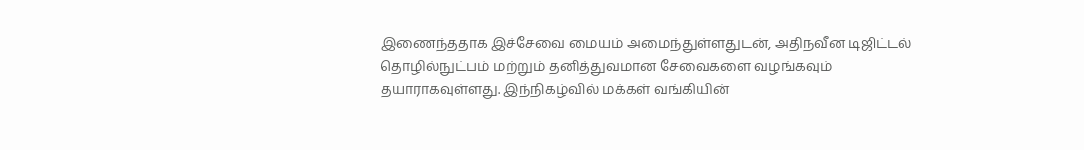இணைந்ததாக இச்சேவை மையம் அமைந்துள்ளதுடன், அதிநவீன டிஜிட்டல் தொழில்நுட்பம் மற்றும் தனித்துவமான சேவைகளை வழங்கவும்  தயாராகவுள்ளது. இந்நிகழ்வில் மக்கள் வங்கியின்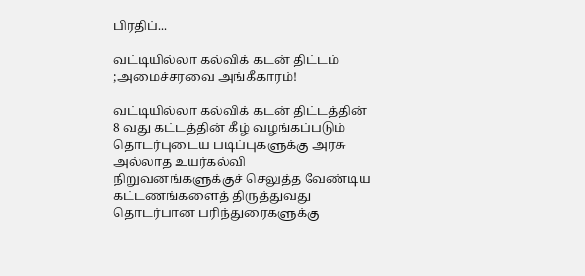பிரதிப்...

வட்டியில்லா கல்விக் கடன் திட்டம் ;அமைச்சரவை அங்கீகாரம்!

வட்டியில்லா கல்விக் கடன் திட்டத்தின் 8 வது கட்டத்தின் கீழ் வழங்கப்படும் தொடர்புடைய படிப்புகளுக்கு அரசு அல்லாத உயர்கல்வி நிறுவனங்களுக்குச் செலுத்த வேண்டிய கட்டணங்களைத் திருத்துவது தொடர்பான பரிந்துரைகளுக்கு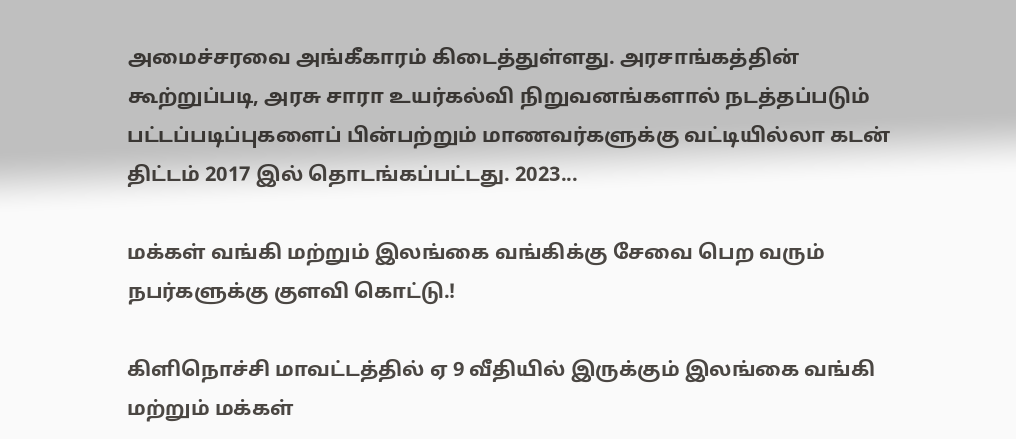அமைச்சரவை அங்கீகாரம் கிடைத்துள்ளது. அரசாங்கத்தின் கூற்றுப்படி, அரசு சாரா உயர்கல்வி நிறுவனங்களால் நடத்தப்படும் பட்டப்படிப்புகளைப் பின்பற்றும் மாணவர்களுக்கு வட்டியில்லா கடன் திட்டம் 2017 இல் தொடங்கப்பட்டது. 2023...

மக்கள் வங்கி மற்றும் இலங்கை வங்கிக்கு சேவை பெற வரும் நபர்களுக்கு குளவி கொட்டு.!

கிளிநொச்சி மாவட்டத்தில் ஏ 9 வீதியில் இருக்கும் இலங்கை வங்கி மற்றும் மக்கள்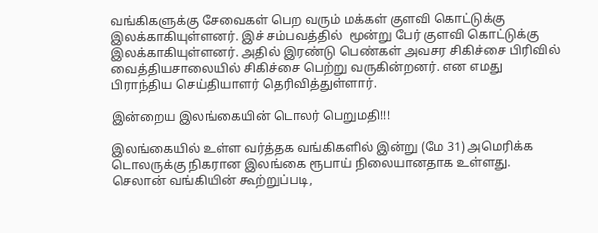வங்கிகளுக்கு சேவைகள் பெற வரும் மக்கள் குளவி கொட்டுக்கு இலக்காகியுள்ளனர். இச் சம்பவத்தில்  மூன்று பேர் குளவி கொட்டுக்கு இலக்காகியுள்ளனர். அதில் இரண்டு பெண்கள் அவசர சிகிச்சை பிரிவில் வைத்தியசாலையில் சிகிச்சை பெற்று வருகின்றனர். என எமது பிராந்திய செய்தியாளர் தெரிவித்துள்ளார்.

இன்றைய இலங்கையின் டொலர் பெறுமதி!!!

இலங்கையில் உள்ள வர்த்தக வங்கிகளில் இன்று (மே 31) அமெரிக்க டொலருக்கு நிகரான இலங்கை ரூபாய் நிலையானதாக உள்ளது. செலான் வங்கியின் கூற்றுப்படி,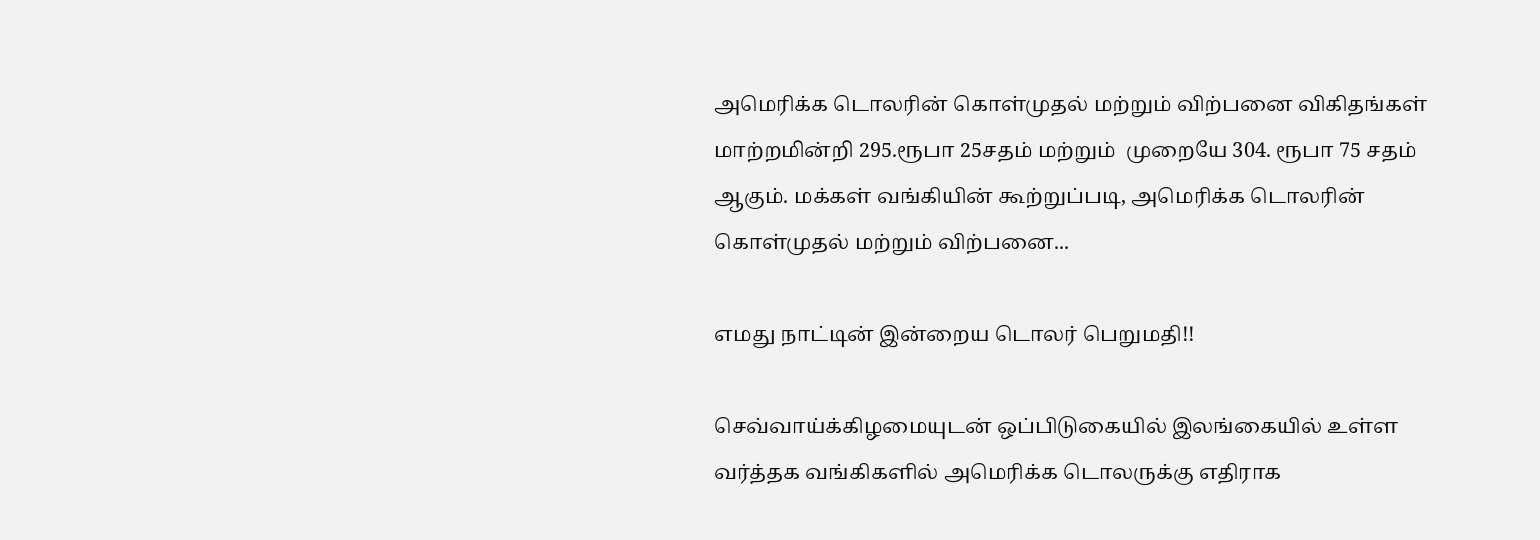அமெரிக்க டொலரின் கொள்முதல் மற்றும் விற்பனை விகிதங்கள் மாற்றமின்றி 295.ரூபா 25சதம் மற்றும்  முறையே 304. ரூபா 75 சதம் ஆகும். மக்கள் வங்கியின் கூற்றுப்படி, அமெரிக்க டொலரின் கொள்முதல் மற்றும் விற்பனை...

எமது நாட்டின் இன்றைய டொலர் பெறுமதி!!

செவ்வாய்க்கிழமையுடன் ஒப்பிடுகையில் இலங்கையில் உள்ள வர்த்தக வங்கிகளில் அமெரிக்க டொலருக்கு எதிராக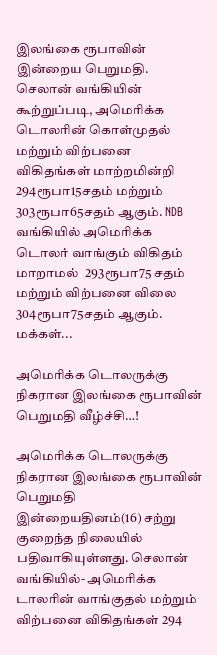இலங்கை ரூபாவின் இன்றைய பெறுமதி. செலான் வங்கியின் கூற்றுப்படி, அமெரிக்க டொலரின் கொள்முதல் மற்றும் விற்பனை விகிதங்கள் மாற்றமின்றி 294ரூபா15சதம் மற்றும் 303ரூபா65சதம் ஆகும். NDB வங்கியில் அமெரிக்க டொலர் வாங்கும் விகிதம் மாறாமல்  293ரூபா75 சதம் மற்றும் விற்பனை விலை  304ரூபா75சதம் ஆகும். மக்கள்...

அமெரிக்க டொலருக்கு நிகரான இலங்கை ரூபாவின் பெறுமதி வீழ்ச்சி…!

அமெரிக்க டொலருக்கு நிகரான இலங்கை ரூபாவின் பெறுமதி இன்றையதினம்(16) சற்று குறைந்த நிலையில் பதிவாகியுள்ளது. செலான் வங்கியில்- அமெரிக்க டாலரின் வாங்குதல் மற்றும் விற்பனை விகிதங்கள் 294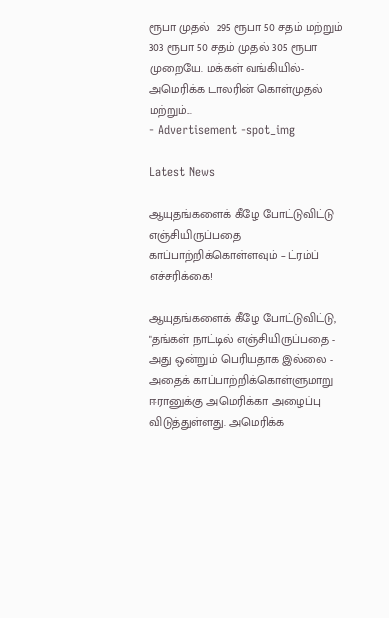ரூபா முதல்  295 ரூபா 50 சதம் மற்றும்  303 ரூபா 50 சதம் முதல் 305 ரூபா முறையே. மக்கள் வங்கியில்- அமெரிக்க டாலரின் கொள்முதல் மற்றும்...
- Advertisement -spot_img

Latest News

ஆயுதங்களைக் கீழே போட்டுவிட்டு எஞ்சியிருப்பதை காப்பாற்றிக்கொள்ளவும் – ட்ரம்ப் எச்சரிக்கை!

ஆயுதங்களைக் கீழே போட்டுவிட்டு, "தங்கள் நாட்டில் எஞ்சியிருப்பதை - அது ஒன்றும் பெரியதாக இல்லை - அதைக் காப்பாற்றிக்கொள்ளுமாறு ஈரானுக்கு அமெரிக்கா அழைப்பு விடுத்துள்ளது. அமெரிக்க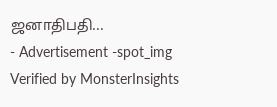ஜனாதிபதி...
- Advertisement -spot_img
Verified by MonsterInsights